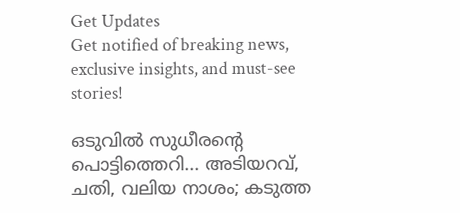Get Updates
Get notified of breaking news, exclusive insights, and must-see stories!

ഒടുവില്‍ സുധീരന്റെ പൊട്ടിത്തെറി... അടിയറവ്, ചതി, വലിയ നാശം; കടുത്ത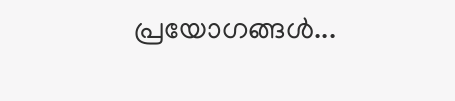പ്രയോഗങ്ങള്‍...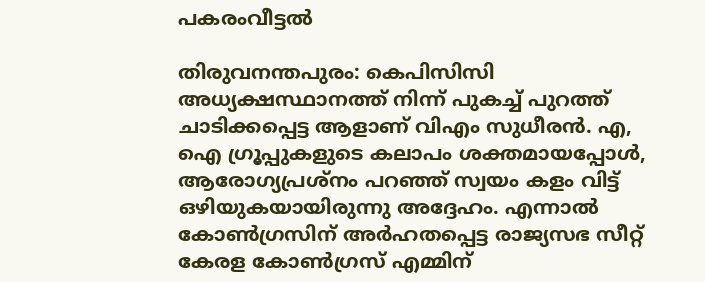പകരംവീട്ടല്‍

തിരുവനന്തപുരം: കെപിസിസി അധ്യക്ഷസ്ഥാനത്ത് നിന്ന് പുകച്ച് പുറത്ത് ചാടിക്കപ്പെട്ട ആളാണ് വിഎം സുധീരന്‍. എ, ഐ ഗ്രൂപ്പുകളുടെ കലാപം ശക്തമായപ്പോള്‍, ആരോഗ്യപ്രശ്‌നം പറഞ്ഞ് സ്വയം കളം വിട്ട് ഒഴിയുകയായിരുന്നു അദ്ദേഹം. എന്നാല്‍ കോണ്‍ഗ്രസിന് അര്‍ഹതപ്പെട്ട രാജ്യസഭ സീറ്റ് കേരള കോണ്‍ഗ്രസ് എമ്മിന്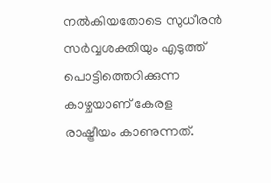നല്‍കിയതോടെ സുധീരന്‍ സര്‍വ്വശക്തിയും എടുത്ത് പൊട്ടിത്തെറിക്കുന്ന കാഴ്ചയാണ് കേരള രാഷ്ട്രീയം കാണുന്നത്.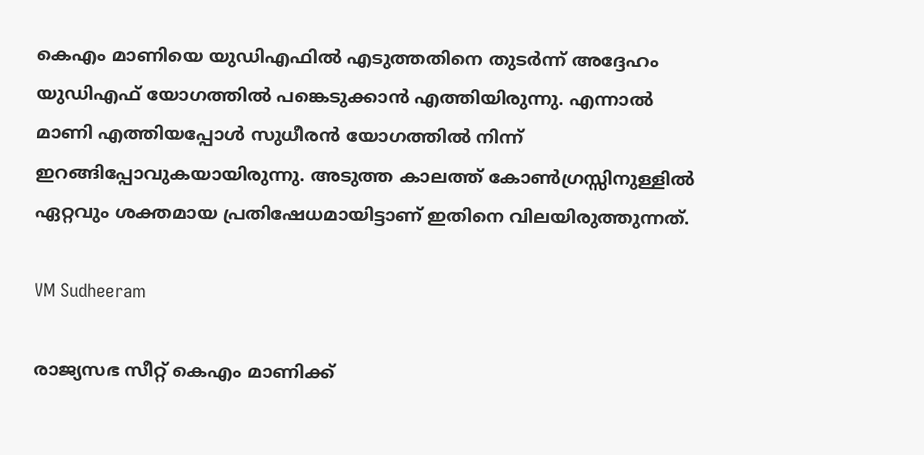കെഎം മാണിയെ യുഡിഎഫില്‍ എടുത്തതിനെ തുടര്‍ന്ന് അദ്ദേഹം യുഡിഎഫ് യോഗത്തില്‍ പങ്കെടുക്കാന്‍ എത്തിയിരുന്നു. എന്നാല്‍ മാണി എത്തിയപ്പോള്‍ സുധീരന്‍ യോഗത്തില്‍ നിന്ന് ഇറങ്ങിപ്പോവുകയായിരുന്നു. അടുത്ത കാലത്ത് കോണ്‍ഗ്രസ്സിനുള്ളില്‍ ഏറ്റവും ശക്തമായ പ്രതിഷേധമായിട്ടാണ് ഇതിനെ വിലയിരുത്തുന്നത്.

VM Sudheeram

രാജ്യസഭ സീറ്റ് കെഎം മാണിക്ക്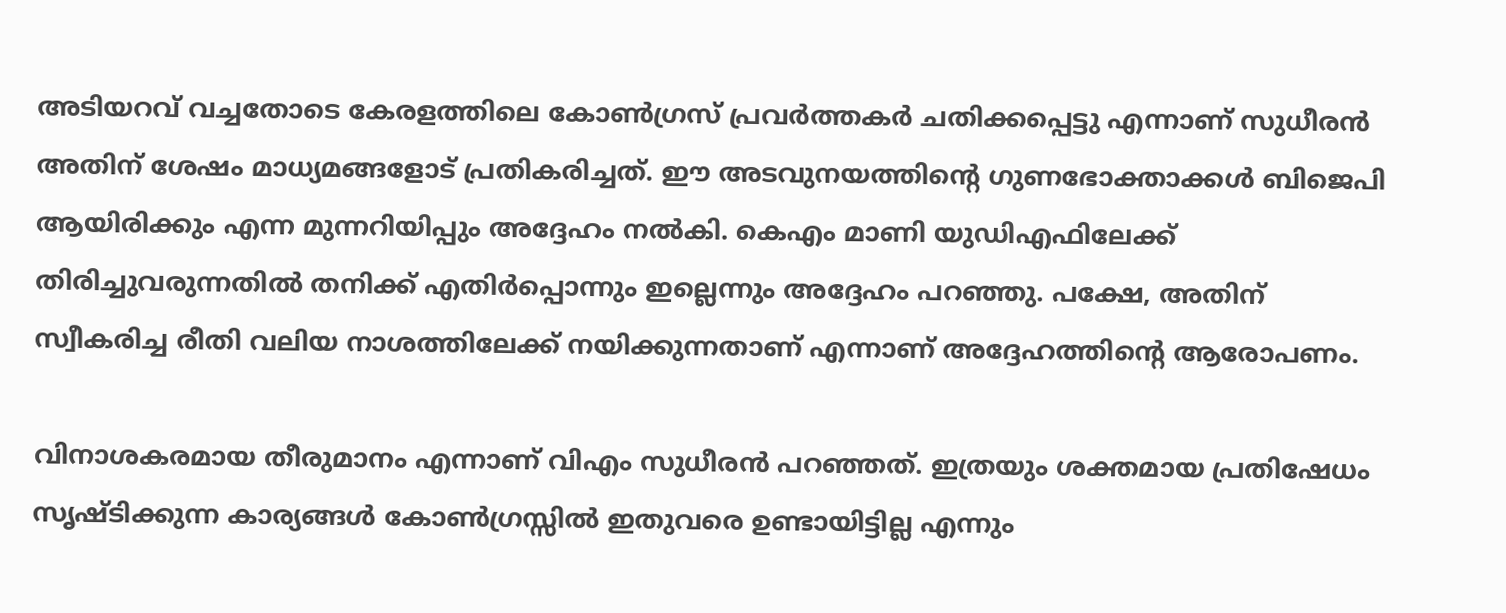അടിയറവ് വച്ചതോടെ കേരളത്തിലെ കോണ്‍ഗ്രസ് പ്രവര്‍ത്തകര്‍ ചതിക്കപ്പെട്ടു എന്നാണ് സുധീരന്‍ അതിന് ശേഷം മാധ്യമങ്ങളോട് പ്രതികരിച്ചത്. ഈ അടവുനയത്തിന്റെ ഗുണഭോക്താക്കള്‍ ബിജെപി ആയിരിക്കും എന്ന മുന്നറിയിപ്പും അദ്ദേഹം നല്‍കി. കെഎം മാണി യുഡിഎഫിലേക്ക് തിരിച്ചുവരുന്നതില്‍ തനിക്ക് എതിര്‍പ്പൊന്നും ഇല്ലെന്നും അദ്ദേഹം പറഞ്ഞു. പക്ഷേ, അതിന് സ്വീകരിച്ച രീതി വലിയ നാശത്തിലേക്ക് നയിക്കുന്നതാണ് എന്നാണ് അദ്ദേഹത്തിന്റെ ആരോപണം.

വിനാശകരമായ തീരുമാനം എന്നാണ് വിഎം സുധീരന്‍ പറഞ്ഞത്. ഇത്രയും ശക്തമായ പ്രതിഷേധം സൃഷ്ടിക്കുന്ന കാര്യങ്ങള്‍ കോണ്‍ഗ്രസ്സില്‍ ഇതുവരെ ഉണ്ടായിട്ടില്ല എന്നും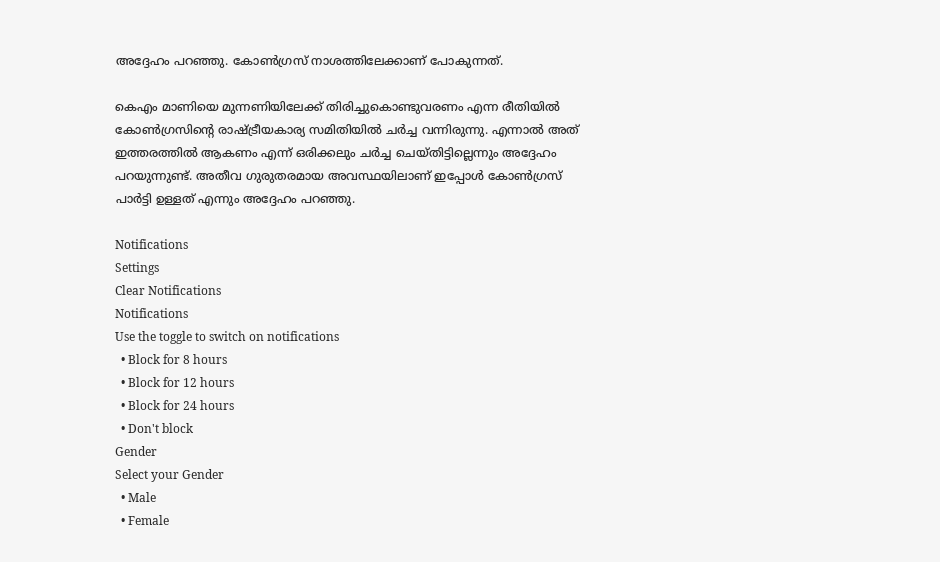അദ്ദേഹം പറഞ്ഞു. കോണ്‍ഗ്രസ് നാശത്തിലേക്കാണ് പോകുന്നത്.

കെഎം മാണിയെ മുന്നണിയിലേക്ക് തിരിച്ചുകൊണ്ടുവരണം എന്ന രീതിയില്‍ കോണ്‍ഗ്രസിന്റെ രാഷ്ട്രീയകാര്യ സമിതിയില്‍ ചര്‍ച്ച വന്നിരുന്നു. എന്നാല്‍ അത് ഇത്തരത്തില്‍ ആകണം എന്ന് ഒരിക്കലും ചര്‍ച്ച ചെയ്തിട്ടില്ലെന്നും അദ്ദേഹം പറയുന്നുണ്ട്. അതീവ ഗുരുതരമായ അവസ്ഥയിലാണ് ഇപ്പോള്‍ കോണ്‍ഗ്രസ് പാര്‍ട്ടി ഉള്ളത് എന്നും അദ്ദേഹം പറഞ്ഞു.

Notifications
Settings
Clear Notifications
Notifications
Use the toggle to switch on notifications
  • Block for 8 hours
  • Block for 12 hours
  • Block for 24 hours
  • Don't block
Gender
Select your Gender
  • Male
  • Female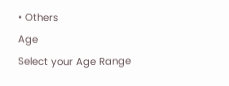• Others
Age
Select your Age Range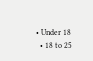• Under 18
  • 18 to 25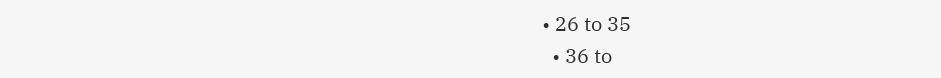• 26 to 35
  • 36 to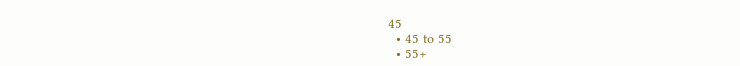45
  • 45 to 55
  • 55+